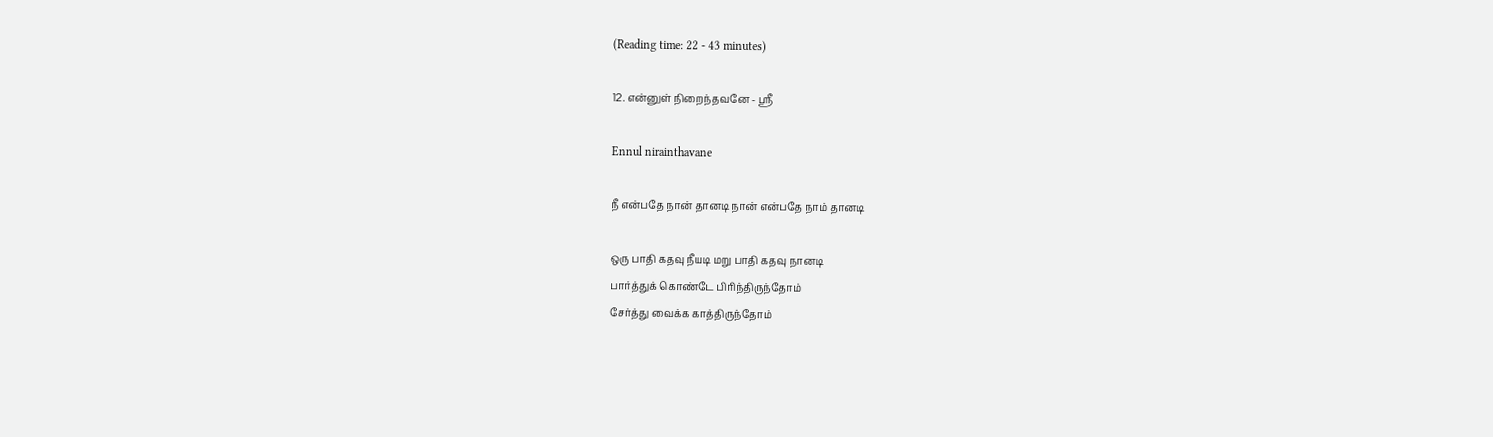(Reading time: 22 - 43 minutes)

12. என்னுள் நிறைந்தவனே - ஸ்ரீ

Ennul nirainthavane

நீ என்பதே நான் தானடி நான் என்பதே நாம் தானடி

ஒரு பாதி கதவு நீயடி மறு பாதி கதவு நானடி
பார்த்துக் கொண்டே பிரிந்திருந்தோம்
சேர்த்து வைக்க காத்திருந்தோம்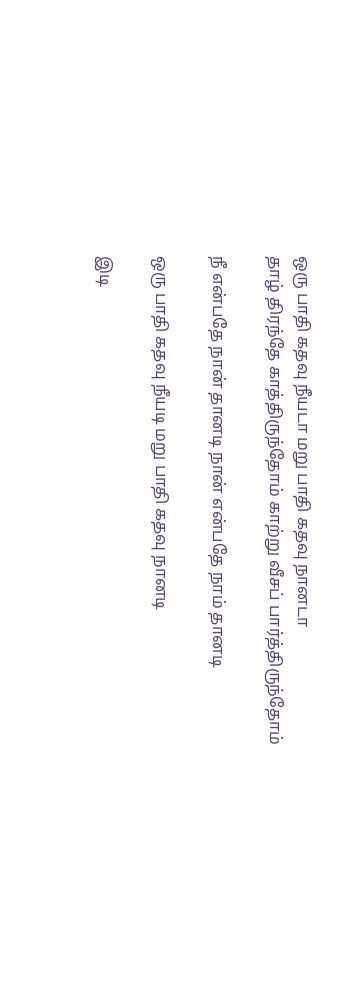ஒரு பாதி கதவு நீயடா மறு பாதி கதவு நானடா
தாழ் திரந்தே காத்திருந்தோம் காற்று வீசப் பார்த்திருந்தோம்

நீ என்பதே நான் தானடி நான் என்பதே நாம் தானடி

ஒரு பாதி கதவு நீயடி மறு பாதி கதவு நானடி

இடி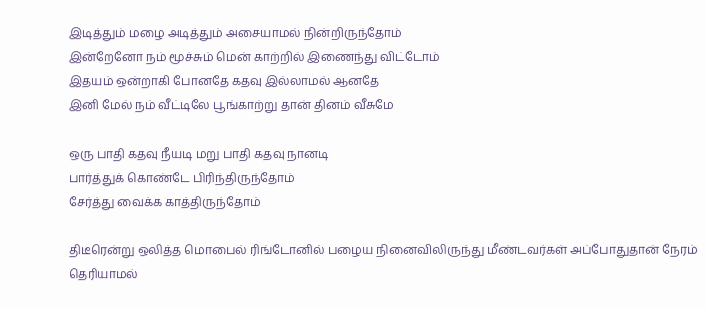இடித்தும் மழை அடித்தும் அசையாமல் நின்றிருந்தோம்
இன்றேனோ நம் மூச்சும் மென் காற்றில் இணைந்து விட்டோம்
இதயம் ஒன்றாகி போனதே கதவு இல்லாமல் ஆனதே
இனி மேல் நம் வீட்டிலே பூங்காற்று தான் தினம் வீசுமே

ஒரு பாதி கதவு நீயடி மறு பாதி கதவு நானடி
பார்த்துக் கொண்டே பிரிந்திருந்தோம்
சேர்த்து வைக்க காத்திருந்தோம்

திடீரென்று ஒலித்த மொபைல் ரிங்டோனில் பழைய நினைவிலிருந்து மீண்டவர்கள் அப்போதுதான் நேரம் தெரியாமல்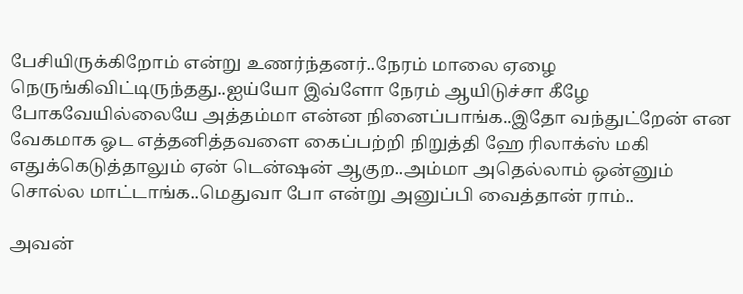பேசியிருக்கிறோம் என்று உணர்ந்தனர்..நேரம் மாலை ஏழை நெருங்கிவிட்டிருந்தது..ஐய்யோ இவ்ளோ நேரம் ஆயிடுச்சா கீழே போகவேயில்லையே அத்தம்மா என்ன நினைப்பாங்க..இதோ வந்துட்றேன் என வேகமாக ஓட எத்தனித்தவளை கைப்பற்றி நிறுத்தி ஹே ரிலாக்ஸ் மகி எதுக்கெடுத்தாலும் ஏன் டென்ஷன் ஆகுற..அம்மா அதெல்லாம் ஒன்னும் சொல்ல மாட்டாங்க..மெதுவா போ என்று அனுப்பி வைத்தான் ராம்..

அவன்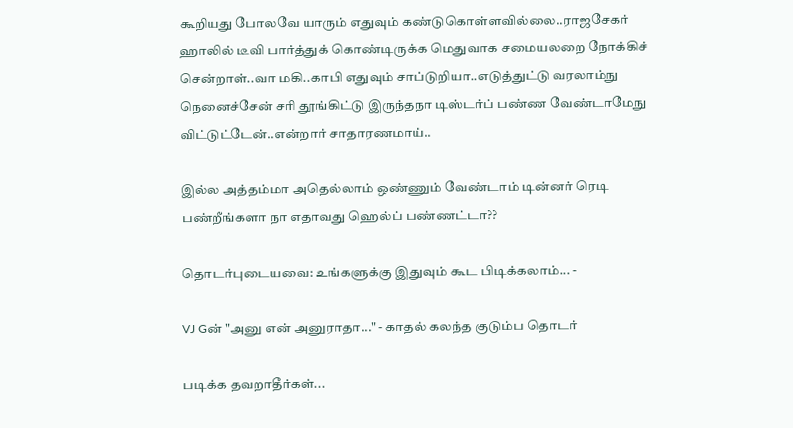கூறியது போலவே யாரும் எதுவும் கண்டுகொள்ளவில்லை..ராஜசேகர் ஹாலில் டீவி பார்த்துக் கொண்டிருக்க மெதுவாக சமையலறை நோக்கிச் சென்றாள்..வா மகி..காபி எதுவும் சாப்டுறியா..எடுத்துட்டு வரலாம்நு நெனைச்சேன் சரி தூங்கிட்டு இருந்தநா டிஸ்டர்ப் பண்ண வேண்டாமேநு விட்டுட்டேன்..என்றார் சாதாரணமாய்..

இல்ல அத்தம்மா அதெல்லாம் ஒண்ணும் வேண்டாம் டின்னர் ரெடி பண்றீங்களா நா எதாவது ஹெல்ப் பண்ணட்டா??

தொடர்புடையவை: உங்களுக்கு இதுவும் கூட பிடிக்கலாம்... -

VJ Gன் "அனு என் அனுராதா..." - காதல் கலந்த குடும்ப தொடர்

படிக்க தவறாதீர்கள்...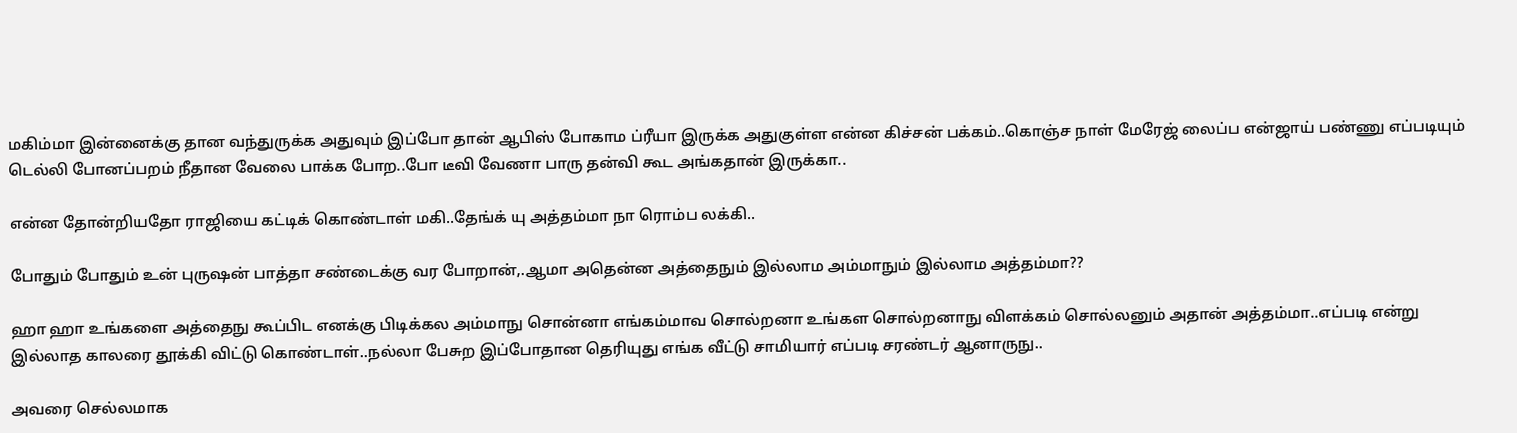மகிம்மா இன்னைக்கு தான வந்துருக்க அதுவும் இப்போ தான் ஆபிஸ் போகாம ப்ரீயா இருக்க அதுகுள்ள என்ன கிச்சன் பக்கம்..கொஞ்ச நாள் மேரேஜ் லைப்ப என்ஜாய் பண்ணு எப்படியும் டெல்லி போனப்பறம் நீதான வேலை பாக்க போற..போ டீவி வேணா பாரு தன்வி கூட அங்கதான் இருக்கா..

என்ன தோன்றியதோ ராஜியை கட்டிக் கொண்டாள் மகி..தேங்க் யு அத்தம்மா நா ரொம்ப லக்கி..

போதும் போதும் உன் புருஷன் பாத்தா சண்டைக்கு வர போறான்,.ஆமா அதென்ன அத்தைநும் இல்லாம அம்மாநும் இல்லாம அத்தம்மா??

ஹா ஹா உங்களை அத்தைநு கூப்பிட எனக்கு பிடிக்கல அம்மாநு சொன்னா எங்கம்மாவ சொல்றனா உங்கள சொல்றனாநு விளக்கம் சொல்லனும் அதான் அத்தம்மா..எப்படி என்று இல்லாத காலரை தூக்கி விட்டு கொண்டாள்..நல்லா பேசுற இப்போதான தெரியுது எங்க வீட்டு சாமியார் எப்படி சரண்டர் ஆனாருநு..

அவரை செல்லமாக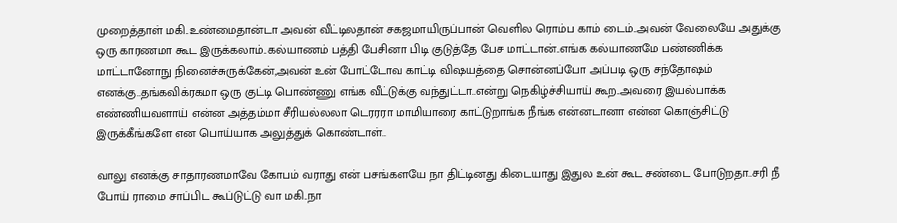முறைத்தாள் மகி..உண்மைதான்டா அவன் வீட்டிலதான் சகஜமாயிருப்பான் வெளில ரொம்ப காம் டைம்..அவன் வேலையே அதுக்கு ஒரு காரணமா கூட இருக்கலாம்..கல்யாணம் பத்தி பேசினா பிடி குடுத்தே பேச மாட்டான்..எங்க கல்யாணமே பண்ணிக்க மாட்டானோநு நினைச்சுருக்கேன்,அவன் உன் போட்டோவ காட்டி விஷயத்தை சொன்னப்போ அப்படி ஒரு சந்தோஷம் எனக்கு..தங்கவிக்ரகமா ஒரு குட்டி பொண்ணு எங்க வீட்டுக்கு வந்துட்டா..என்று நெகிழ்ச்சியாய் கூற..அவரை இயல்பாக்க எண்ணியவளாய் என்ன அத்தம்மா சீரியல்லலா டெரரரா மாமியாரை காட்டுறாங்க நீங்க என்னடானா என்ன கொஞ்சிட்டு இருக்கீங்களே என பொய்யாக அலுத்துக் கொண்டாள்..

வாலு எனக்கு சாதாரணமாவே கோபம் வராது என் பசங்களயே நா திட்டினது கிடையாது இதுல உன் கூட சண்டை போடுறதா..சரி நீ போய் ராமை சாப்பிட கூப்டுட்டு வா மகி..நா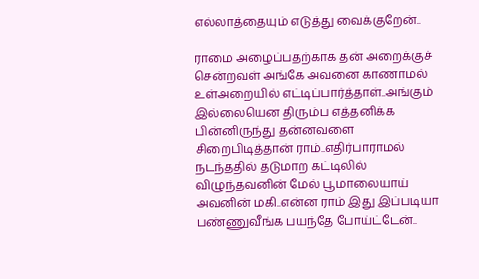எல்லாத்தையும் எடுத்து வைக்குறேன்..

ராமை அழைப்பதற்காக தன் அறைக்குச் சென்றவள் அங்கே அவனை காணாமல் உள்அறையில் எட்டிப்பார்த்தாள்..அங்கும் இல்லையென திரும்ப எத்தனிக்க பின்னிருந்து தன்னவளை சிறைபிடித்தான் ராம்..எதிர்பாராமல் நடந்ததில் தடுமாற கட்டிலில் விழுந்தவனின் மேல் பூமாலையாய் அவனின் மகி..என்ன ராம் இது இப்படியா பண்ணுவீங்க பயந்தே போய்ட்டேன்..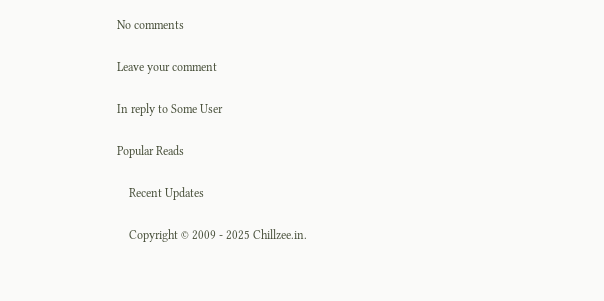No comments

Leave your comment

In reply to Some User

Popular Reads

    Recent Updates

    Copyright © 2009 - 2025 Chillzee.in.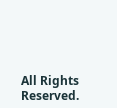All Rights Reserved.